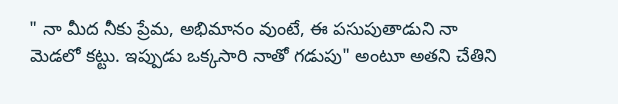" నా మీద నీకు ప్రేమ, అభిమానం వుంటే, ఈ పసుపుతాడుని నా మెడలో కట్టు. ఇప్పుడు ఒక్కసారి నాతో గడుపు" అంటూ అతని చేతిని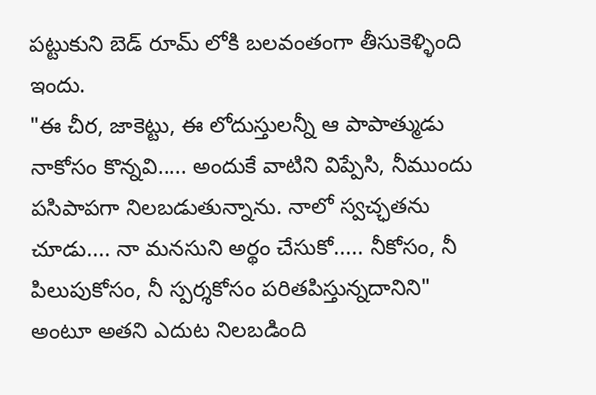పట్టుకుని బెడ్ రూమ్ లోకి బలవంతంగా తీసుకెళ్ళింది ఇందు.
"ఈ చీర, జాకెట్టు, ఈ లోదుస్తులన్నీ ఆ పాపాత్ముడు నాకోసం కొన్నవి..... అందుకే వాటిని విప్పేసి, నీముందు పసిపాపగా నిలబడుతున్నాను. నాలో స్వచ్ఛతను చూడు.... నా మనసుని అర్థం చేసుకో..... నీకోసం, నీ పిలుపుకోసం, నీ స్పర్శకోసం పరితపిస్తున్నదానిని" అంటూ అతని ఎదుట నిలబడింది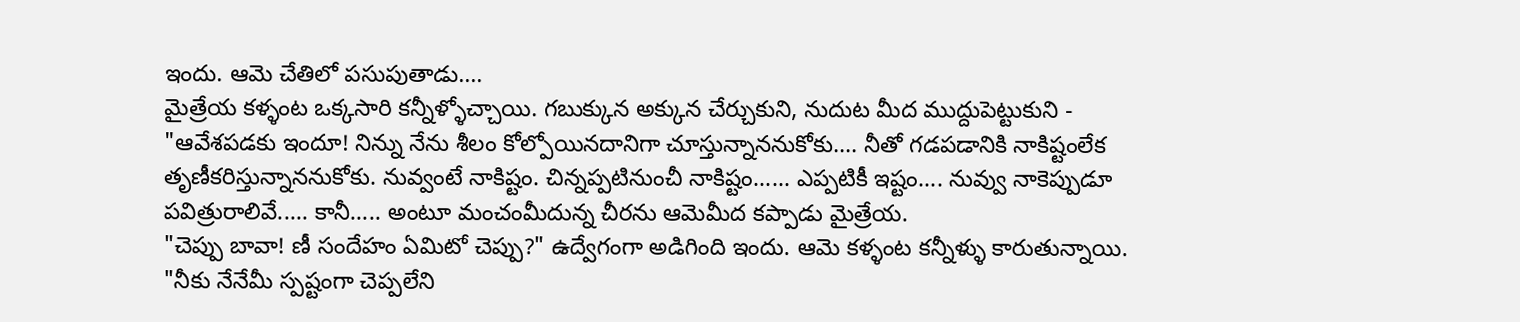ఇందు. ఆమె చేతిలో పసుపుతాడు....
మైత్రేయ కళ్ళంట ఒక్కసారి కన్నీళ్ళోచ్చాయి. గబుక్కున అక్కున చేర్చుకుని, నుదుట మీద ముద్దుపెట్టుకుని -
"ఆవేశపడకు ఇందూ! నిన్ను నేను శీలం కోల్పోయినదానిగా చూస్తున్నాననుకోకు.... నీతో గడపడానికి నాకిష్టంలేక తృణీకరిస్తున్నాననుకోకు. నువ్వంటే నాకిష్టం. చిన్నప్పటినుంచీ నాకిష్టం...... ఎప్పటికీ ఇష్టం.... నువ్వు నాకెప్పుడూ పవిత్రురాలివే..... కానీ..... అంటూ మంచంమీదున్న చీరను ఆమెమీద కప్పాడు మైత్రేయ.
"చెప్పు బావా! ణీ సందేహం ఏమిటో చెప్పు?" ఉద్వేగంగా అడిగింది ఇందు. ఆమె కళ్ళంట కన్నీళ్ళు కారుతున్నాయి.
"నీకు నేనేమీ స్పష్టంగా చెప్పలేని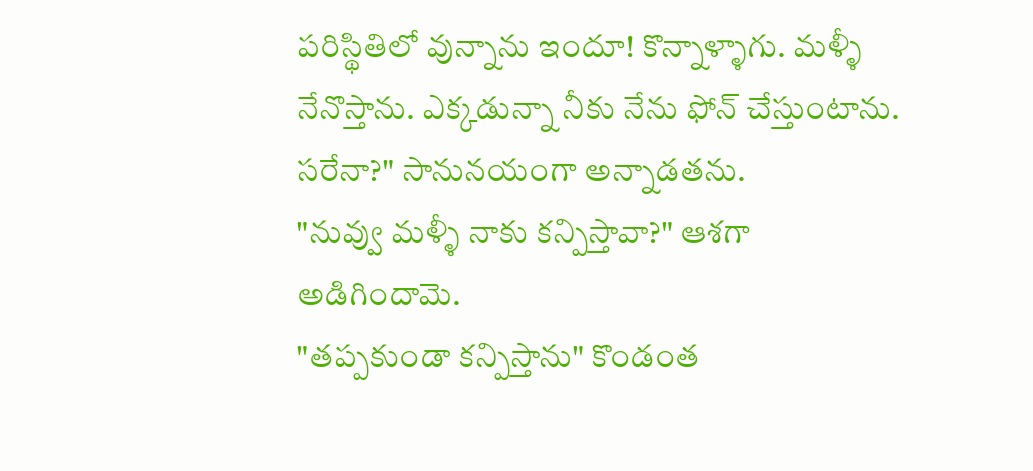పరిస్థితిలో వున్నాను ఇందూ! కొన్నాళ్ళాగు. మళ్ళీ నేనొస్తాను. ఎక్కడున్నా నీకు నేను ఫోన్ చేస్తుంటాను. సరేనా?" సానునయంగా అన్నాడతను.
"నువ్వు మళ్ళీ నాకు కన్పిస్తావా?" ఆశగా అడిగిందామె.
"తప్పకుండా కన్పిస్తాను" కొండంత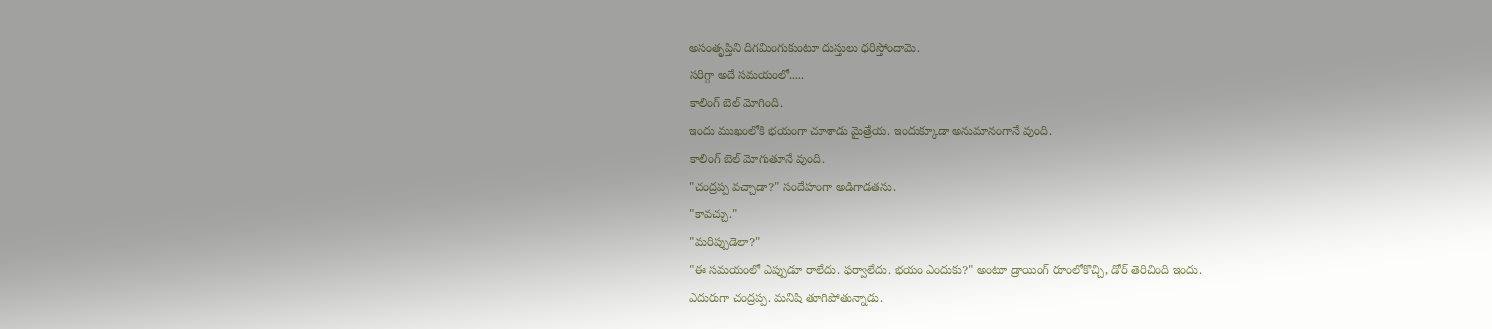అసంతృప్తిని దిగమింగుకుంటూ దుస్తులు ధరిస్తోందామె.
సరిగ్గా అదే సమయంలో.....
కాలింగ్ బెల్ మోగింది.
ఇందు ముఖంలోకి భయంగా చూశాడు మైత్రేయ. ఇందుక్కూడా అనుమానంగానే వుంది.
కాలింగ్ బెల్ మోగుతూనే వుంది.
"చంద్రప్ప వచ్చాడా?" సందేహంగా అడిగాడతను.
"కావచ్చు."
"మరిప్పుడెలా?"
"ఈ సమయంలో ఎప్పుడూ రాలేదు. ఫర్వాలేదు. భయం ఎందుకు?" అంటూ డ్రాయింగ్ రూంలోకొచ్చి, డోర్ తెరిచింది ఇందు.
ఎదురుగా చంద్రప్ప. మనిషి తూగిపోతున్నాడు.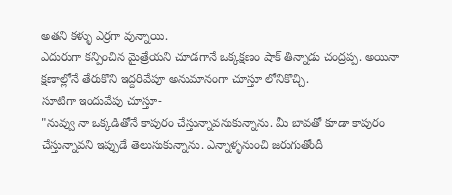అతని కళ్ళు ఎర్రగా వున్నాయి.
ఎదురుగా కన్పించిన మైత్రేయని చూడగానే ఒక్కక్షణం షాక్ తిన్నాడు చంద్రప్ప. అయినా క్షణాల్లోనే తేరుకొని ఇద్దరివేపూ అనుమానంగా చూస్తూ లోనికొచ్చి.
సూటిగా ఇందువేపు చూస్తూ-
"నువ్వు నా ఒక్కడితోనే కాపురం చేస్తున్నావనుకున్నాను. మీ బావతో కూడా కాపురం చేస్తున్నావని ఇప్పుడే తెలుసుకున్నాను. ఎన్నాళ్ళనుంచి జరుగుతోందీ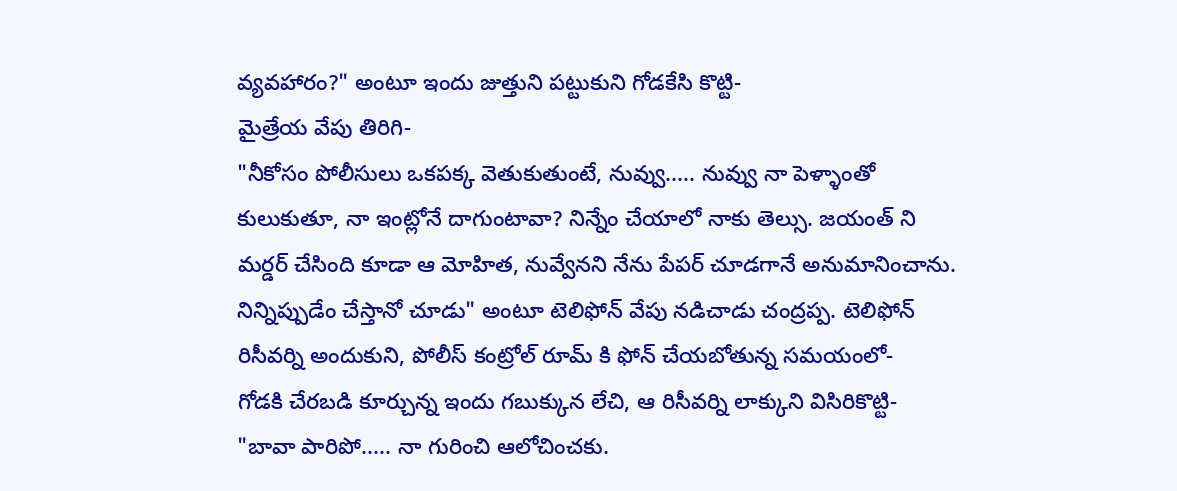వ్యవహారం?" అంటూ ఇందు జుత్తుని పట్టుకుని గోడకేసి కొట్టి-
మైత్రేయ వేపు తిరిగి-
"నీకోసం పోలీసులు ఒకపక్క వెతుకుతుంటే, నువ్వు..... నువ్వు నా పెళ్ళాంతో కులుకుతూ, నా ఇంట్లోనే దాగుంటావా? నిన్నేం చేయాలో నాకు తెల్సు. జయంత్ ని మర్డర్ చేసింది కూడా ఆ మోహిత, నువ్వేనని నేను పేపర్ చూడగానే అనుమానించాను. నిన్నిప్పుడేం చేస్తానో చూడు" అంటూ టెలిఫోన్ వేపు నడిచాడు చంద్రప్ప. టెలిఫోన్ రిసీవర్ని అందుకుని, పోలీస్ కంట్రోల్ రూమ్ కి ఫోన్ చేయబోతున్న సమయంలో-
గోడకి చేరబడి కూర్చున్న ఇందు గబుక్కున లేచి, ఆ రిసీవర్ని లాక్కుని విసిరికొట్టి-
"బావా పారిపో..... నా గురించి ఆలోచించకు.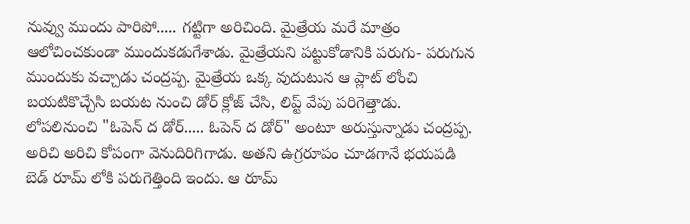నువ్వు ముందు పారిపో..... గట్టిగా అరిచింది. మైత్రేయ మరే మాత్రం ఆలోచించకుండా ముందుకడుగేశాడు. మైత్రేయని పట్టుకోడానికి పరుగు- పరుగున ముందుకు వచ్చాడు చంద్రప్ప. మైత్రేయ ఒక్క వుదుటున ఆ ప్లాట్ లోంచి బయటికొచ్చేసి బయట నుంచి డోర్ క్లోజ్ చేసి, లిప్ట్ వేపు పరిగెత్తాడు.
లోపలినుంచి "ఓపెన్ ద డోర్..... ఓపెన్ ద డోర్" అంటూ అరుస్తున్నాడు చంద్రప్ప. అరిచి అరిచి కోపంగా వెనుదిరిగిగాడు. అతని ఉగ్రరూపం చూడగానే భయపడి బెడ్ రూమ్ లోకి పరుగెత్తింది ఇందు. ఆ రూమ్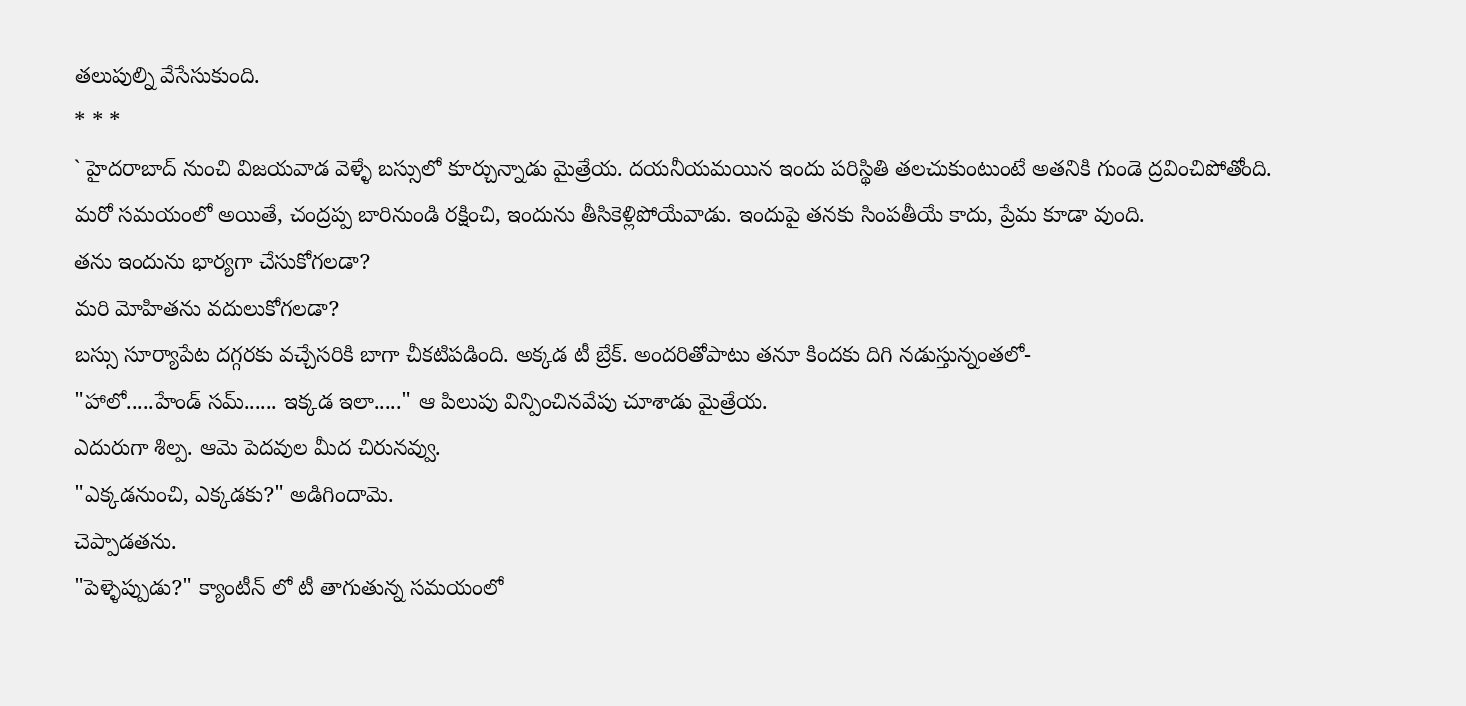తలుపుల్ని వేసేసుకుంది.
* * *
` హైదరాబాద్ నుంచి విజయవాడ వెళ్ళే బస్సులో కూర్చున్నాడు మైత్రేయ. దయనీయమయిన ఇందు పరిస్థితి తలచుకుంటుంటే అతనికి గుండె ద్రవించిపోతోంది.
మరో సమయంలో అయితే, చంద్రప్ప బారినుండి రక్షించి, ఇందును తీసికెళ్లిపోయేవాడు. ఇందుపై తనకు సింపతీయే కాదు, ప్రేమ కూడా వుంది.
తను ఇందును భార్యగా చేసుకోగలడా?
మరి మోహితను వదులుకోగలడా?
బస్సు సూర్యాపేట దగ్గరకు వచ్చేసరికి బాగా చీకటిపడింది. అక్కడ టీ బ్రేక్. అందరితోపాటు తనూ కిందకు దిగి నడుస్తున్నంతలో-
"హాలో.....హేండ్ సమ్...... ఇక్కడ ఇలా....." ఆ పిలుపు విన్పించినవేపు చూశాడు మైత్రేయ.
ఎదురుగా శిల్ప. ఆమె పెదవుల మీద చిరునవ్వు.
"ఎక్కడనుంచి, ఎక్కడకు?" అడిగిందామె.
చెప్పాడతను.
"పెళ్ళెప్పుడు?" క్యాంటీన్ లో టీ తాగుతున్న సమయంలో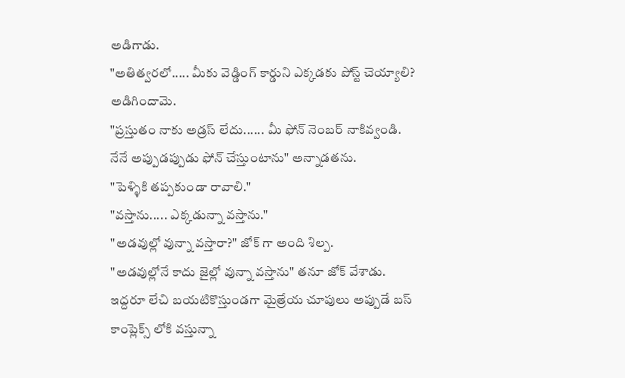అడిగాడు.
"అతిత్వరలో..... మీకు వెడ్డింగ్ కార్డుని ఎక్కడకు పోస్ట్ చెయ్యాలి? అడిగిందామె.
"ప్రస్తుతం నాకు అడ్రస్ లేదు...... మీ ఫోన్ నెంబర్ నాకివ్వండి. నేనే అప్పుడప్పుడు ఫోన్ చేస్తుంటాను" అన్నాడతను.
"పెళ్ళికి తప్పకుండా రావాలి."
"వస్తాను..... ఎక్కడున్నా వస్తాను."
"అడవుల్లో వున్నా వస్తారా?" జోక్ గా అంది శిల్ప.
"అడవుల్లోనే కాదు జైల్లో వున్నా వస్తాను" తనూ జోక్ వేశాడు. ఇద్దరూ లేచి బయటికొస్తుండగా మైత్రేయ చూపులు అప్పుడే బస్ కాంప్లెక్స్ లోకి వస్తున్నా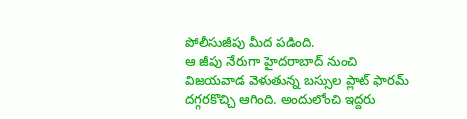పోలీసుజీపు మీద పడింది.
ఆ జీపు నేరుగా హైదరాబాద్ నుంచి విజయవాడ వెళుతున్న బస్సుల ప్లాట్ ఫారమ్ దగ్గరకొచ్చి ఆగింది. అందులోంచి ఇద్దరు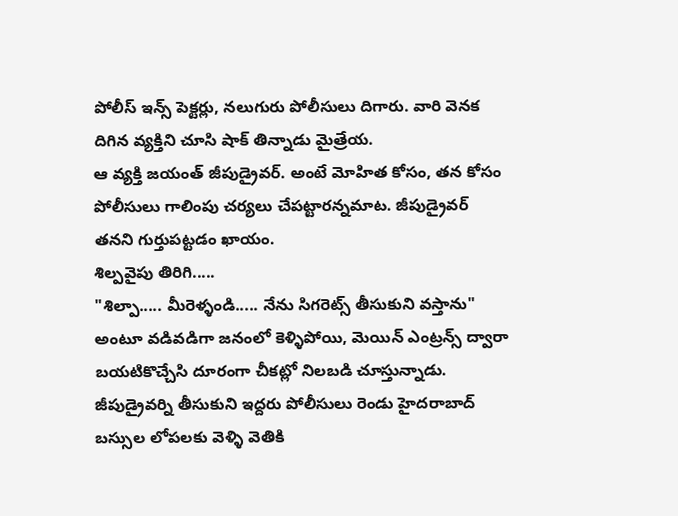పోలీస్ ఇన్స్ పెక్టర్లు, నలుగురు పోలీసులు దిగారు. వారి వెనక దిగిన వ్యక్తిని చూసి షాక్ తిన్నాడు మైత్రేయ.
ఆ వ్యక్తి జయంత్ జీపుడ్రైవర్. అంటే మోహిత కోసం, తన కోసం పోలీసులు గాలింపు చర్యలు చేపట్టారన్నమాట. జీపుడ్రైవర్ తనని గుర్తుపట్టడం ఖాయం.
శిల్పవైపు తిరిగి.....
"శిల్పా..... మీరెళ్ళండి..... నేను సిగరెట్స్ తీసుకుని వస్తాను" అంటూ వడివడిగా జనంలో కెళ్ళిపోయి, మెయిన్ ఎంట్రన్స్ ద్వారా బయటికొచ్చేసి దూరంగా చీకట్లో నిలబడి చూస్తున్నాడు.
జీపుడ్రైవర్ని తీసుకుని ఇద్దరు పోలీసులు రెండు హైదరాబాద్ బస్సుల లోపలకు వెళ్ళి వెతికి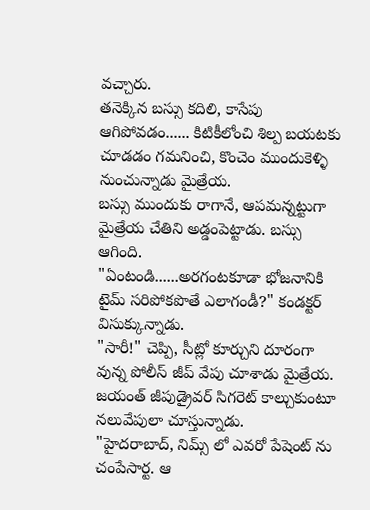వచ్చారు.
తనెక్కిన బస్సు కదిలి, కాసేపు ఆగిపోవడం...... కిటికీలోంచి శిల్ప బయటకు చూడడం గమనించి, కొంచెం ముందుకెళ్ళి నుంచున్నాడు మైత్రేయ.
బస్సు ముందుకు రాగానే, ఆపమన్నట్టుగా మైత్రేయ చేతిని అడ్డంపెట్టాడు. బస్సు ఆగింది.
"ఏంటండి......అరగంటకూడా భోజనానికి టైమ్ సరిపోకపొతే ఎలాగండీ?" కండక్టర్ విసుక్కున్నాడు.
"సారీ!" చెప్పి, సీట్లో కూర్చుని దూరంగా వున్న పోలీస్ జీప్ వేపు చూశాడు మైత్రేయ.
జయంత్ జీపుడ్రైవర్ సిగరెట్ కాల్చుకుంటూ నలువేపులా చూస్తున్నాడు.
"హైదరాబాద్, నిమ్స్ లో ఎవరో పేషెంట్ ను చంపేసార్ట. ఆ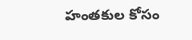హంతకుల కోసం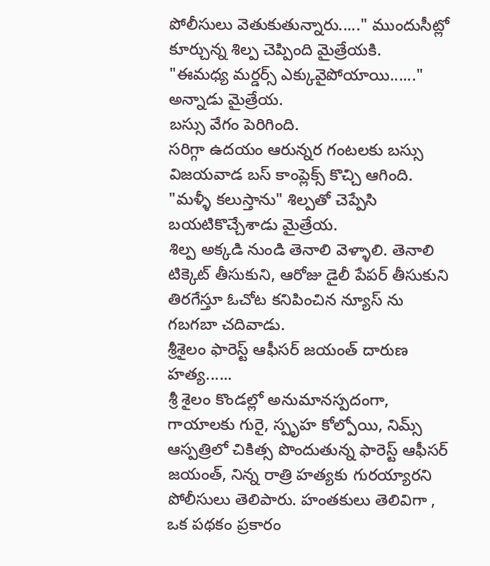పోలీసులు వెతుకుతున్నారు....." ముందుసీట్లో కూర్చున్న శిల్ప చెప్పింది మైత్రేయకి.
"ఈమధ్య మర్డర్స్ ఎక్కువైపోయాయి......" అన్నాడు మైత్రేయ.
బస్సు వేగం పెరిగింది.
సరిగ్గా ఉదయం ఆరున్నర గంటలకు బస్సు విజయవాడ బస్ కాంప్లెక్స్ కొచ్చి ఆగింది.
"మళ్ళీ కలుస్తాను" శిల్పతో చెప్పేసి బయటికొచ్చేశాడు మైత్రేయ.
శిల్ప అక్కడి నుండి తెనాలి వెళ్ళాలి. తెనాలి టిక్కెట్ తీసుకుని, ఆరోజు డైలీ పేపర్ తీసుకుని తిరగేస్తూ ఓచోట కనిపించిన న్యూస్ ను గబగబా చదివాడు.
శ్రీశైలం ఫారెస్ట్ ఆఫీసర్ జయంత్ దారుణ హత్య......
శ్రీ శైలం కొండల్లో అనుమానస్పదంగా, గాయాలకు గురై, స్పృహ కోల్పోయి, నిమ్స్ ఆస్పత్రిలో చికిత్స పొందుతున్న ఫారెస్ట్ ఆఫీసర్ జయంత్, నిన్న రాత్రి హత్యకు గురయ్యారని పోలీసులు తెలిపారు. హంతకులు తెలివిగా , ఒక పథకం ప్రకారం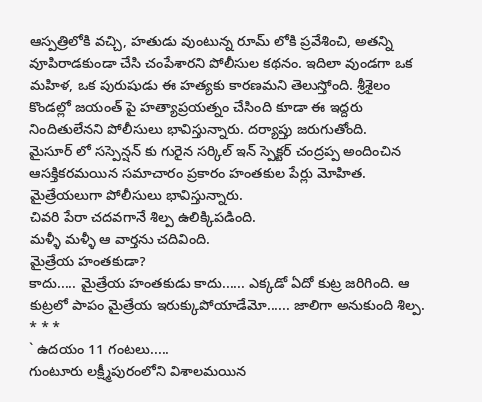ఆస్పత్రిలోకి వచ్చి, హతుడు వుంటున్న రూమ్ లోకి ప్రవేశించి, అతన్ని వూపిరాడకుండా చేసి చంపేశారని పోలీసుల కథనం. ఇదిలా వుండగా ఒక మహిళ, ఒక పురుషుడు ఈ హత్యకు కారణమని తెలుస్తోంది. శ్రీశైలం కొండల్లో జయంత్ పై హత్యాప్రయత్నం చేసింది కూడా ఈ ఇద్దరు నిందితులేనని పోలీసులు భావిస్తున్నారు. దర్యాప్తు జరుగుతోంది.
మైసూర్ లో సస్పెన్షన్ కు గురైన సర్కిల్ ఇన్ స్పెక్టర్ చంద్రప్ప అందించిన ఆసక్తికరమయిన సమాచారం ప్రకారం హంతకుల పేర్లు మోహిత. మైత్రేయలుగా పోలీసులు భావిస్తున్నారు.
చివరి పేరా చదవగానే శిల్ప ఉలిక్కిపడింది.
మళ్ళీ మళ్ళీ ఆ వార్తను చదివింది.
మైత్రేయ హంతకుడా?
కాదు..... మైత్రేయ హంతకుడు కాదు...... ఎక్కడో ఏదో కుట్ర జరిగింది. ఆ కుట్రలో పాపం మైత్రేయ ఇరుక్కుపోయాడేమో...... జాలిగా అనుకుంది శిల్ప.
* * *
` ఉదయం 11 గంటలు.....
గుంటూరు లక్ష్మీపురంలోని విశాలమయిన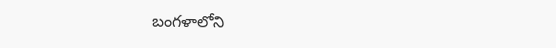బంగళాలోని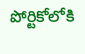పోర్టికోలోకి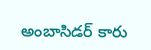అంబాసిడర్ కారు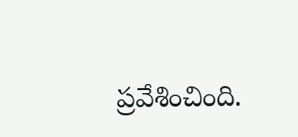ప్రవేశించింది.